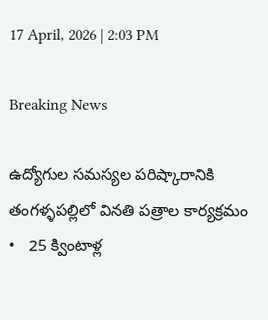17 April, 2026 | 2:03 PM

Breaking News

ఉద్యోగుల సమస్యల పరిష్కారానికి తంగళ్ళపల్లిలో వినతి పత్రాల కార్యక్రమం   •   25 క్వింటాళ్ల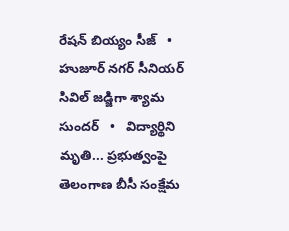రేషన్ బియ్యం సీజ్   •   హుజూర్ నగర్ సీనియర్ సివిల్ జడ్జిగా శ్యామ సుందర్   •   విద్యార్థిని మృతి... ప్రభుత్వంపై తెలంగాణ బీసీ సంక్షేమ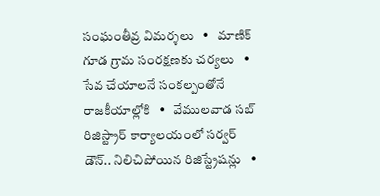సంఘంతీవ్ర విమర్శలు   •   మాణిక్ గూడ గ్రామ సంరక్షణకు చర్యలు   •   సేవ చేయాలనే సంకల్పంతోనే రాజకీయాల్లోకి   •   వేములవాడ సబ్ రిజిస్ట్రార్ కార్యాలయంలో సర్వర్ డౌన్.. నిలిచిపోయిన రిజిస్ట్రేషన్లు   •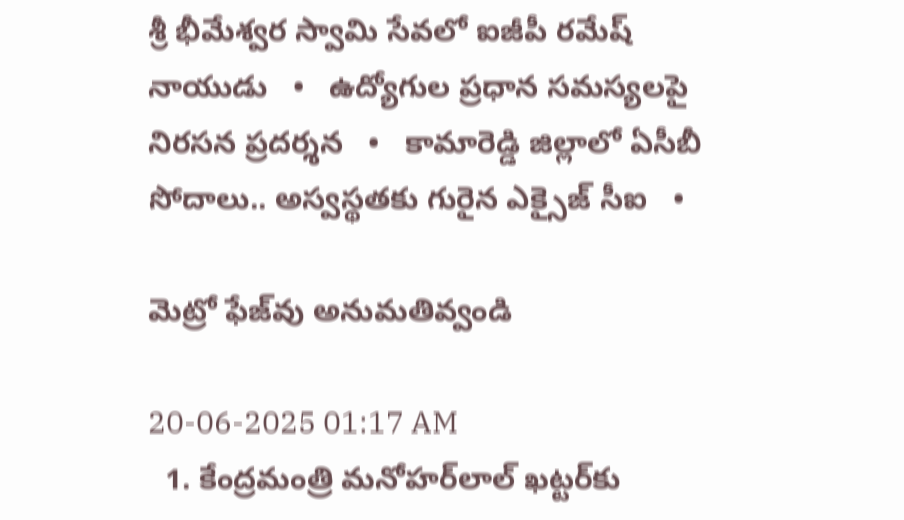శ్రీ భీమేశ్వర స్వామి సేవలో ఐజీపీ రమేష్ నాయుడు   •   ఉద్యోగుల ప్రధాన సమస్యలపై నిరసన ప్రదర్శన   •   కామారెడ్డి జిల్లాలో ఏసీబీ సోదాలు.. అస్వస్థతకు గురైన ఎక్సైజ్ సీఐ   •

మెట్రో ఫేజ్‌వు అనుమతివ్వండి

20-06-2025 01:17 AM
  1. కేంద్రమంత్రి మనోహర్‌లాల్ ఖట్టర్‌కు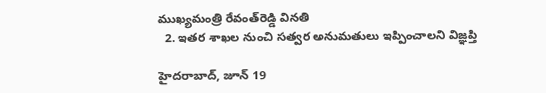ముఖ్యమంత్రి రేవంత్‌రెడ్డి వినతి
  2. ఇతర శాఖల నుంచి సత్వర అనుమతులు ఇప్పించాలని విజ్ఞప్తి

హైదరాబాద్, జూన్ 19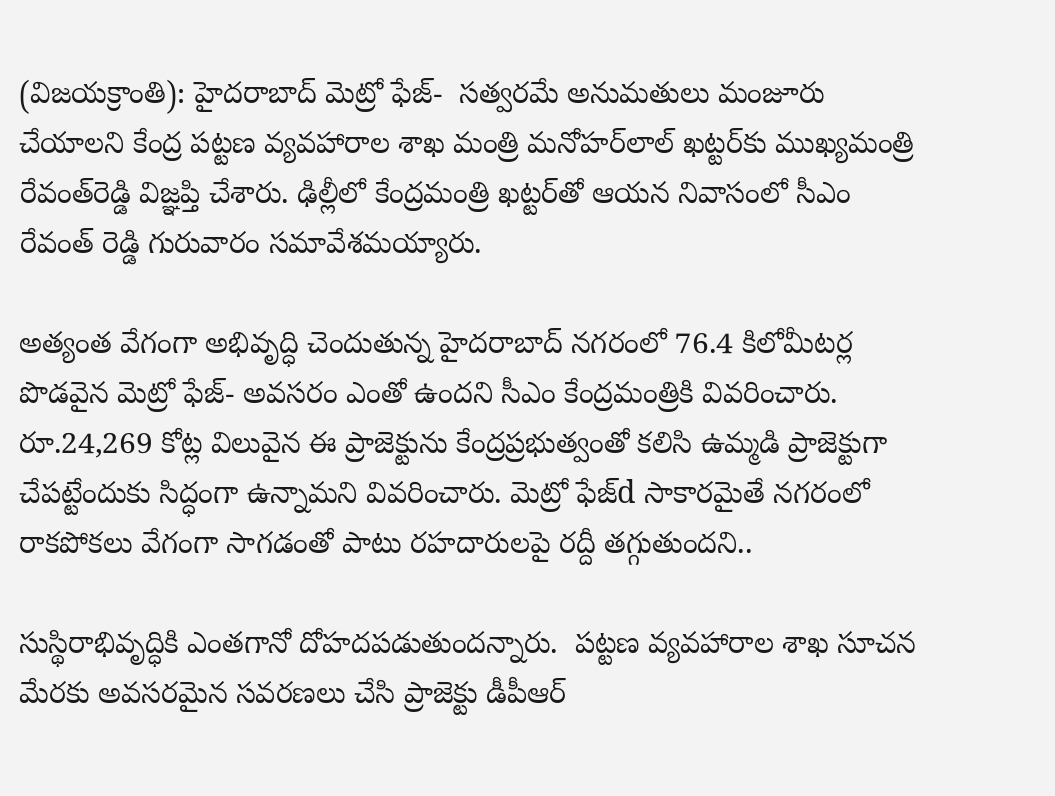(విజయక్రాంతి): హైదరాబాద్ మెట్రో ఫేజ్-  సత్వరమే అనుమతులు మంజూరు చేయాలని కేంద్ర పట్టణ వ్యవహారాల శాఖ మంత్రి మనోహర్‌లాల్ ఖట్టర్‌కు ముఖ్యమంత్రి రేవంత్‌రెడ్డి విజ్ఞప్తి చేశారు. ఢిల్లీలో కేంద్రమంత్రి ఖట్టర్‌తో ఆయన నివాసంలో సీఎం రేవంత్ రెడ్డి గురువారం సమావేశమయ్యారు.

అత్యంత వేగంగా అభివృద్ధి చెందుతున్న హైదరాబాద్ నగరంలో 76.4 కిలోమీటర్ల పొడవైన మెట్రో ఫేజ్- అవసరం ఎంతో ఉందని సీఎం కేంద్రమంత్రికి వివరించారు. రూ.24,269 కోట్ల విలువైన ఈ ప్రాజెక్టును కేంద్రప్రభుత్వంతో కలిసి ఉమ్మడి ప్రాజెక్టుగా చేపట్టేందుకు సిద్ధంగా ఉన్నామని వివరించారు. మెట్రో ఫేజ్‌d సాకారమైతే నగరంలో రాకపోకలు వేగంగా సాగడంతో పాటు రహదారులపై రద్దీ తగ్గుతుందని..

సుస్థిరాభివృద్ధికి ఎంతగానో దోహదపడుతుందన్నారు.  పట్టణ వ్యవహారాల శాఖ సూచన మేరకు అవసరమైన సవరణలు చేసి ప్రాజెక్టు డీపీఆర్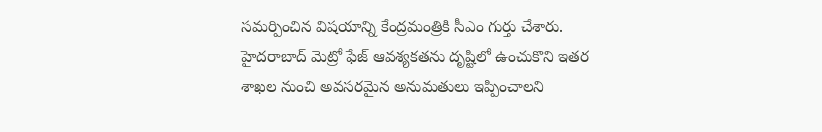సమర్పించిన విషయాన్ని కేంద్రమంత్రికి సీఎం గుర్తు చేశారు. హైదరాబాద్ మెట్రో ఫేజ్ ఆవశ్యకతను దృష్టిలో ఉంచుకొని ఇతర శాఖల నుంచి అవసరమైన అనుమతులు ఇప్పించాలని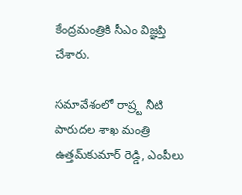కేంద్రమంత్రికి సీఎం విజ్ఞప్తి చేశారు.

సమావేశంలో రాష్ర్ట నీటి పారుదల శాఖ మంత్రి ఉత్తమ్‌కుమార్ రెడ్డి, ఎంపీలు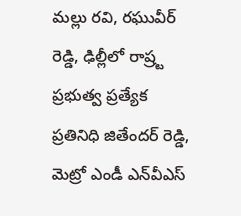మల్లు రవి, రఘువీర్ రెడ్డి, ఢిల్లీలో రాష్ర్ట ప్రభుత్వ ప్రత్యేక ప్రతినిధి జితేందర్ రెడ్డి, మెట్రో ఎండీ ఎన్‌వీఎస్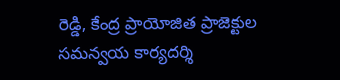రెడ్డి, కేంద్ర ప్రాయోజిత ప్రాజెక్టుల సమన్వయ కార్యదర్శి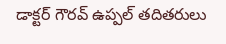డాక్టర్ గౌరవ్ ఉప్పల్ తదితరులు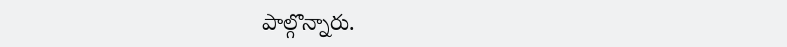పాల్గొన్నారు.